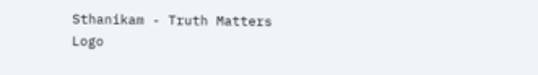Sthanikam - Truth Matters
Logo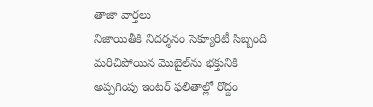తాజా వార్తలు
నిజాయితీకి నిదర్శనం సెక్యూరిటీ సిబ్బంది మరిచిపోయిన మొబైల్‌ను భక్తునికి అప్పగింపు ఇంటర్ ఫలితాల్లో రొద్దం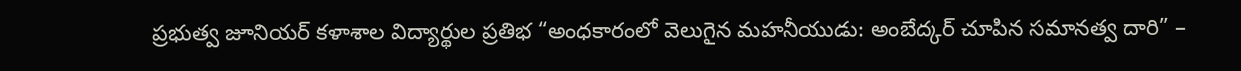ప్రభుత్వ జూనియర్ కళాశాల విద్యార్థుల ప్రతిభ “అంధకారంలో వెలుగైన మహనీయుడు: అంబేద్కర్ చూపిన సమానత్వ దారి” –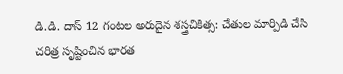డి.డి. దాస్ 12 గంటల అరుదైన శస్త్రచికిత్స: చేతుల మార్పిడి చేసి చరిత్ర సృష్టించిన భారత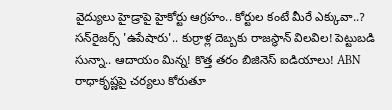వైద్యులు హైడ్రాపై హైకోర్టు ఆగ్రహం.. కోర్టుల కంటే మీరే ఎక్కువా..? సన్‌రైజర్స్ 'ఉపేషారు'.. కుర్రాళ్ల దెబ్బకు రాజస్థాన్ విలవిల! పెట్టుబడి సున్నా.. ఆదాయం మిన్న! కొత్త తరం బిజినెస్ ఐడియాలు! ABN రాధాకృష్ణపై చర్యలు కోరుతూ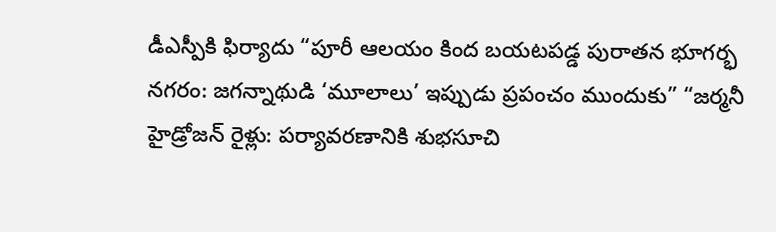డీఎస్పీకి ఫిర్యాదు “పూరీ ఆలయం కింద బయటపడ్డ పురాతన భూగర్భ నగరం: జగన్నాథుడి ‘మూలాలు’ ఇప్పుడు ప్రపంచం ముందుకు” “జర్మనీ హైడ్రోజన్ రైళ్లు: పర్యావరణానికి శుభసూచి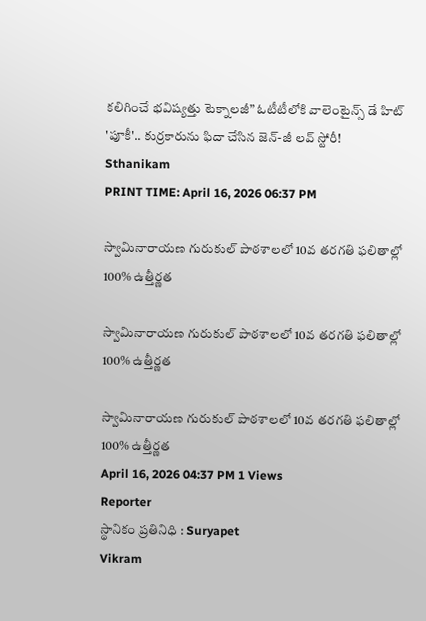కలిగించే భవిష్యత్తు టెక్నాలజీ” ఓటీటీలోకి వాలెంటైన్స్ డే హిట్ 'పూకీ'.. కుర్రకారును ఫిదా చేసిన జెన్-జీ లవ్ స్టోరీ!
Sthanikam
PRINT TIME: April 16, 2026 06:37 PM

స్వామినారాయణ గురుకుల్ పాఠశాలలో 10వ తరగతి ఫలితాల్లో 100% ఉత్తీర్ణత

స్వామినారాయణ గురుకుల్ పాఠశాలలో 10వ తరగతి ఫలితాల్లో 100% ఉత్తీర్ణత

స్వామినారాయణ గురుకుల్ పాఠశాలలో 10వ తరగతి ఫలితాల్లో 100% ఉత్తీర్ణత
April 16, 2026 04:37 PM 1 Views
Reporter
స్థానికం ప్రతినిధి : Suryapet
Vikram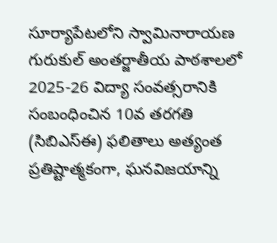సూర్యాపేటలోని స్వామినారాయణ గురుకుల్ అంతర్జాతీయ పాఠశాలలో 2025-26 విద్యా సంవత్సరానికి సంబంధించిన 10వ తరగతి (సిబిఎస్ఈ) ఫలితాలు అత్యంత ప్రతిష్టాత్మకంగా, ఘనవిజయాన్ని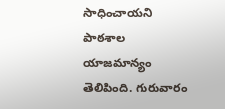సాధించాయని పాఠశాల యాజమాన్యం తెలిపింది. గురువారం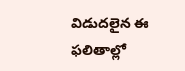విడుదలైన ఈ ఫలితాల్లో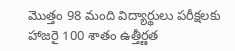మొత్తం 98 మంది విద్యార్థులు పరీక్షలకు హాజరై 100 శాతం ఉత్తీర్ణత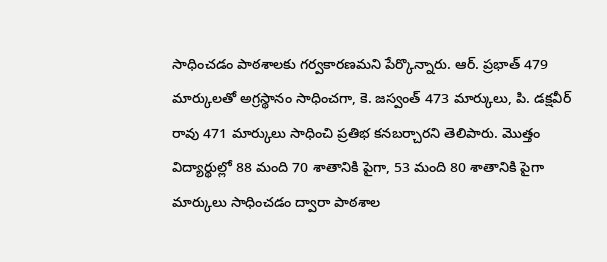సాధించడం పాఠశాలకు గర్వకారణమని పేర్కొన్నారు. ఆర్. ప్రభాత్ 479 మార్కులతో అగ్రస్థానం సాధించగా, కె. జస్వంత్ 473 మార్కులు, పి. డక్షవీర్ రావు 471 మార్కులు సాధించి ప్రతిభ కనబర్చారని తెలిపారు. మొత్తం విద్యార్థుల్లో 88 మంది 70 శాతానికి పైగా, 53 మంది 80 శాతానికి పైగా మార్కులు సాధించడం ద్వారా పాఠశాల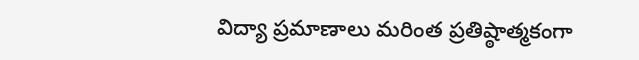విద్యా ప్రమాణాలు మరింత ప్రతిష్ఠాత్మకంగా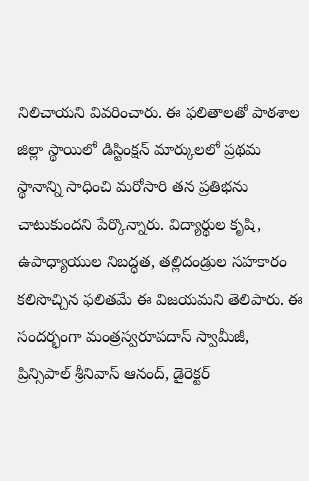నిలిచాయని వివరించారు. ఈ ఫలితాలతో పాఠశాల జిల్లా స్థాయిలో డిస్టింక్షన్ మార్కులలో ప్రథమ స్థానాన్ని సాధించి మరోసారి తన ప్రతిభను చాటుకుందని పేర్కొన్నారు. విద్యార్థుల కృషి, ఉపాధ్యాయుల నిబద్ధత, తల్లిదండ్రుల సహకారం కలిసొచ్చిన ఫలితమే ఈ విజయమని తెలిపారు. ఈ సందర్భంగా మంత్రస్వరూపదాస్ స్వామీజీ, ప్రిన్సిపాల్ శ్రీనివాస్ ఆనంద్, డైరెక్టర్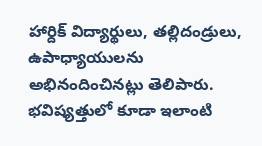హార్దిక్ విద్యార్థులు, తల్లిదండ్రులు, ఉపాధ్యాయులను అభినందించినట్లు తెలిపారు. భవిష్యత్తులో కూడా ఇలాంటి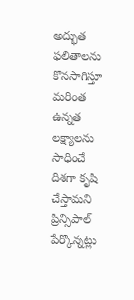అద్భుత ఫలితాలను కొనసాగిస్తూ మరింత ఉన్నత లక్ష్యాలను సాధించే దిశగా కృషి చేస్తామని ప్రిన్సిపాల్ పేర్కొన్నట్లు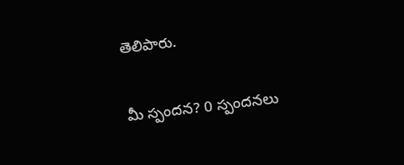తెలిపారు.

మీ స్పందన? 0 స్పందనలు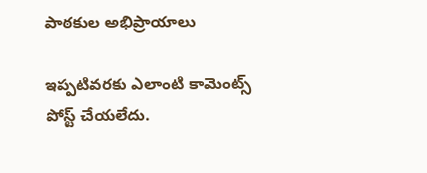పాఠకుల అభిప్రాయాలు

ఇప్పటివరకు ఎలాంటి కామెంట్స్ పోస్ట్ చేయలేదు.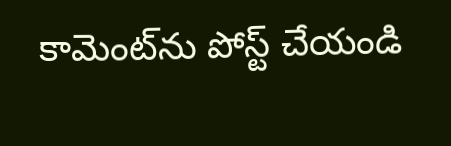కామెంట్‌ను పోస్ట్ చేయండి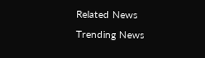Related News
Trending News